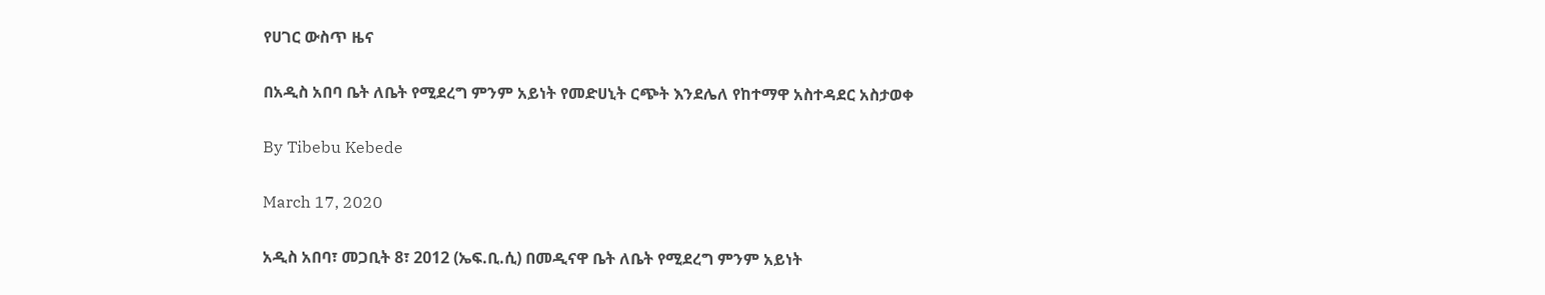የሀገር ውስጥ ዜና

በአዲስ አበባ ቤት ለቤት የሚደረግ ምንም አይነት የመድሀኒት ርጭት እንደሌለ የከተማዋ አስተዳደር አስታወቀ

By Tibebu Kebede

March 17, 2020

አዲስ አበባ፣ መጋቢት 8፣ 2012 (ኤፍ.ቢ.ሲ) በመዲናዋ ቤት ለቤት የሚደረግ ምንም አይነት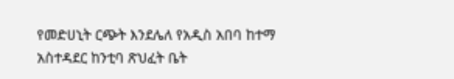የመድሀኒት ርጭት እንደሌለ የአዲስ አበባ ከተማ አስተዳደር ከንቲባ ጽህፈት ቤት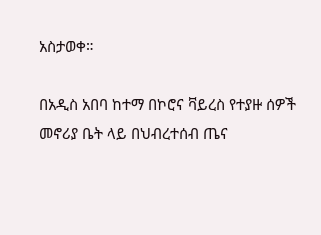አስታወቀ።

በአዲስ አበባ ከተማ በኮሮና ቫይረስ የተያዙ ሰዎች መኖሪያ ቤት ላይ በህብረተሰብ ጤና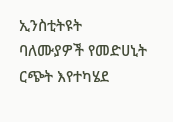ኢንስቲትዩት ባለሙያዎች የመድሀኒት ርጭት እየተካሄደ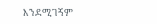እንደሚገኝም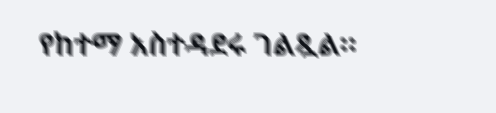የከተማ አስተዳደሩ ገልጿል።